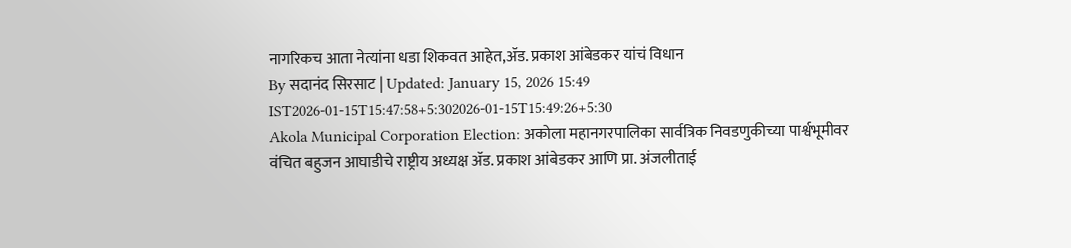नागरिकच आता नेत्यांना धडा शिकवत आहेत,ॲड. प्रकाश आंबेडकर यांचं विधान
By सदानंद सिरसाट | Updated: January 15, 2026 15:49 IST2026-01-15T15:47:58+5:302026-01-15T15:49:26+5:30
Akola Municipal Corporation Election: अकोला महानगरपालिका सार्वत्रिक निवडणुकीच्या पार्श्वभूमीवर वंचित बहुजन आघाडीचे राष्ट्रीय अध्यक्ष ॲड. प्रकाश आंबेडकर आणि प्रा. अंजलीताई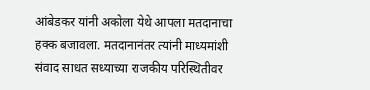आंबेडकर यांनी अकोला येथे आपला मतदानाचा हक्क बजावला. मतदानानंतर त्यांनी माध्यमांशी संवाद साधत सध्याच्या राजकीय परिस्थितीवर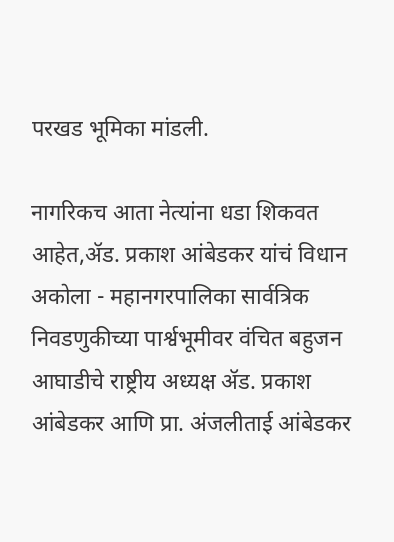परखड भूमिका मांडली.

नागरिकच आता नेत्यांना धडा शिकवत आहेत,ॲड. प्रकाश आंबेडकर यांचं विधान
अकोला - महानगरपालिका सार्वत्रिक निवडणुकीच्या पार्श्वभूमीवर वंचित बहुजन आघाडीचे राष्ट्रीय अध्यक्ष ॲड. प्रकाश आंबेडकर आणि प्रा. अंजलीताई आंबेडकर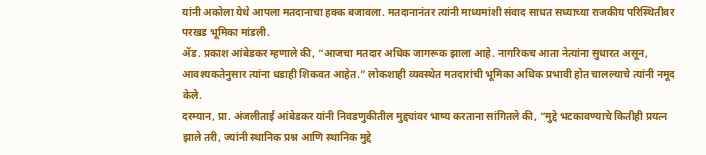यांनी अकोला येथे आपला मतदानाचा हक्क बजावला. मतदानानंतर त्यांनी माध्यमांशी संवाद साधत सध्याच्या राजकीय परिस्थितीवर परखड भूमिका मांडली.
ॲड. प्रकाश आंबेडकर म्हणाले की, “आजचा मतदार अधिक जागरूक झाला आहे. नागरिकच आता नेत्यांना सुधारत असून, आवश्यकतेनुसार त्यांना धडाही शिकवत आहेत.” लोकशाही व्यवस्थेत मतदारांची भूमिका अधिक प्रभावी होत चालल्याचे त्यांनी नमूद केले.
दरम्यान, प्रा. अंजलीताई आंबेडकर यांनी निवडणुकीतील मुद्द्यांवर भाष्य करताना सांगितले की, “मुद्दे भटकावण्याचे कितीही प्रयत्न झाले तरी, ज्यांनी स्थानिक प्रश्न आणि स्थानिक मुद्दे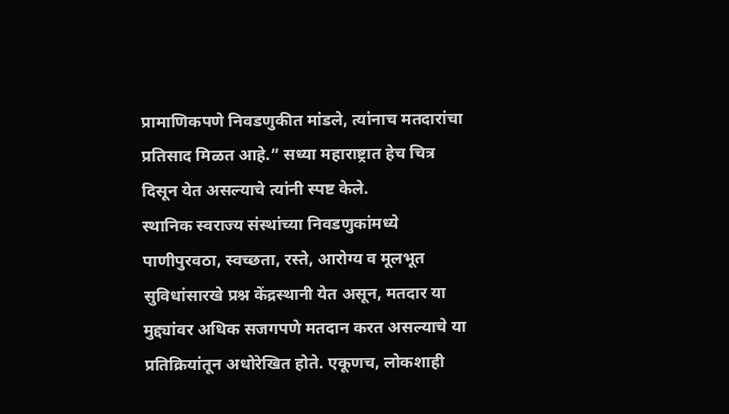प्रामाणिकपणे निवडणुकीत मांडले, त्यांनाच मतदारांचा प्रतिसाद मिळत आहे.” सध्या महाराष्ट्रात हेच चित्र दिसून येत असल्याचे त्यांनी स्पष्ट केले.
स्थानिक स्वराज्य संस्थांच्या निवडणुकांमध्ये पाणीपुरवठा, स्वच्छता, रस्ते, आरोग्य व मूलभूत सुविधांसारखे प्रश्न केंद्रस्थानी येत असून, मतदार या मुद्द्यांवर अधिक सजगपणे मतदान करत असल्याचे या प्रतिक्रियांतून अधोरेखित होते. एकूणच, लोकशाही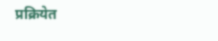प्रक्रियेत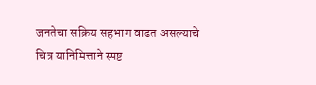जनतेचा सक्रिय सहभाग वाढत असल्याचे चित्र यानिमित्ताने स्पष्ट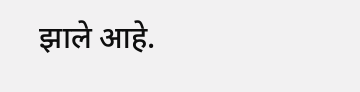झाले आहे.